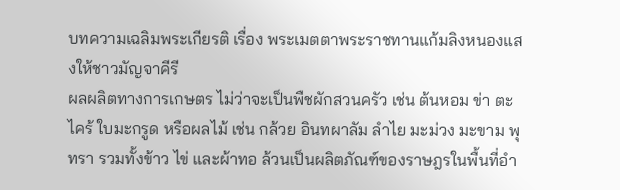บทความเฉลิมพระเกียรติ เรื่อง พระเมตตาพระราชทานแก้มลิงหนองแสงให้ชาวมัญจาคีรี
ผลผลิตทางการเกษตร ไม่ว่าจะเป็นพืชผักสวนครัว เช่น ต้นหอม ข่า ตะไคร้ ใบมะกรูด หรือผลไม้ เช่น กล้วย อินทผาลัม ลำไย มะม่วง มะขาม พุทรา รวมทั้งข้าว ไข่ และผ้าทอ ล้วนเป็นผลิตภัณฑ์ของราษฎรในพื้นที่อำ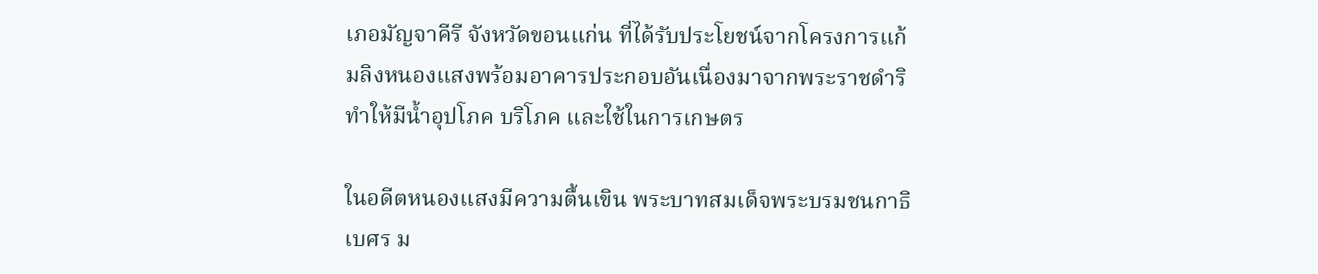เภอมัญจาคีรี จังหวัดขอนแก่น ที่ได้รับประโยชน์จากโครงการแก้มลิงหนองแสงพร้อมอาคารประกอบอันเนื่องมาจากพระราชดำริ ทำให้มีน้ำอุปโภค บริโภค และใช้ในการเกษตร

ในอดีตหนองแสงมีความตื้นเขิน พระบาทสมเด็จพระบรมชนกาธิเบศร ม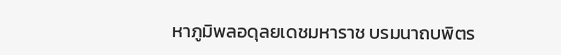หาภูมิพลอดุลยเดชมหาราช บรมนาถบพิตร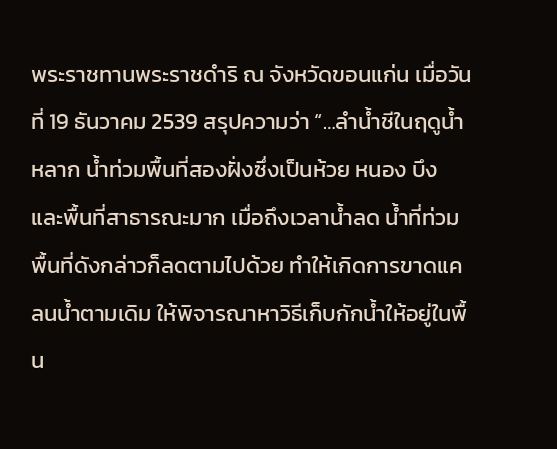พระราชทานพระราชดำริ ณ จังหวัดขอนแก่น เมื่อวันที่ 19 ธันวาคม 2539 สรุปความว่า “…ลำน้ำชีในฤดูน้ำหลาก น้ำท่วมพื้นที่สองฝั่งซึ่งเป็นห้วย หนอง บึง และพื้นที่สาธารณะมาก เมื่อถึงเวลาน้ำลด น้ำที่ท่วมพื้นที่ดังกล่าวก็ลดตามไปด้วย ทำให้เกิดการขาดแคลนน้ำตามเดิม ให้พิจารณาหาวิธีเก็บกักน้ำให้อยู่ในพื้น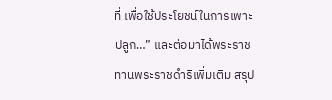ที่ เพื่อใช้ประโยชน์ในการเพาะปลูก…” และต่อมาได้พระราชทานพระราชดำริเพิ่มเติม สรุป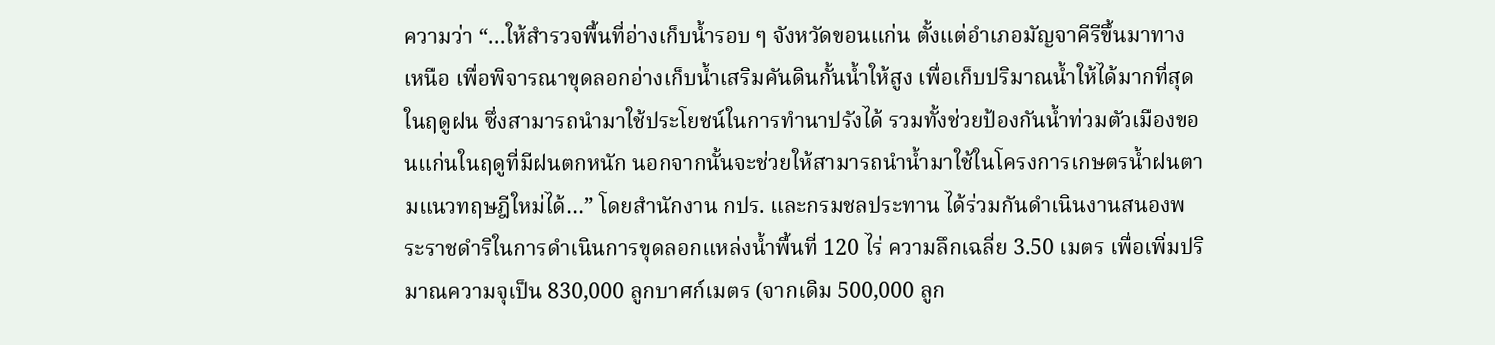ความว่า “…ให้สำรวจพื้นที่อ่างเก็บน้ำรอบ ๆ จังหวัดขอนแก่น ตั้งแต่อำเภอมัญจาคีรีขึ้นมาทางเหนือ เพื่อพิจารณาขุดลอกอ่างเก็บน้ำเสริมคันดินกั้นน้ำให้สูง เพื่อเก็บปริมาณน้ำให้ได้มากที่สุดในฤดูฝน ซึ่งสามารถนำมาใช้ประโยชน์ในการทำนาปรังได้ รวมทั้งช่วยป้องกันน้ำท่วมตัวเมืองขอนแก่นในฤดูที่มีฝนตกหนัก นอกจากนั้นจะช่วยให้สามารถนำน้ำมาใช้ในโครงการเกษตรน้ำฝนตามแนวทฤษฎีใหม่ได้…” โดยสำนักงาน กปร. และกรมชลประทาน ได้ร่วมกันดำเนินงานสนองพระราชดำริในการดำเนินการขุดลอกแหล่งน้ำพื้นที่ 120 ไร่ ความลึกเฉลี่ย 3.50 เมตร เพื่อเพิ่มปริมาณความจุเป็น 830,000 ลูกบาศก์เมตร (จากเดิม 500,000 ลูก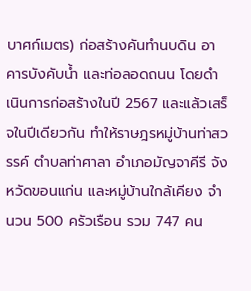บาศก์เมตร) ก่อสร้างคันทำนบดิน อาคารบังคับน้ำ และท่อลอดถนน โดยดำเนินการก่อสร้างในปี 2567 และแล้วเสร็จในปีเดียวกัน ทำให้ราษฎรหมู่บ้านท่าสวรรค์ ตำบลท่าศาลา อำเภอมัญจาคีรี จังหวัดขอนแก่น และหมู่บ้านใกล้เคียง จำนวน 500 ครัวเรือน รวม 747 คน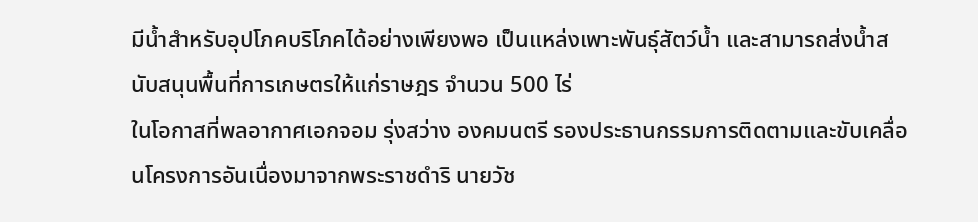มีน้ำสำหรับอุปโภคบริโภคได้อย่างเพียงพอ เป็นแหล่งเพาะพันธุ์สัตว์น้ำ และสามารถส่งน้ำสนับสนุนพื้นที่การเกษตรให้แก่ราษฎร จำนวน 500 ไร่
ในโอกาสที่พลอากาศเอกจอม รุ่งสว่าง องคมนตรี รองประธานกรรมการติดตามและขับเคลื่อนโครงการอันเนื่องมาจากพระราชดำริ นายวัช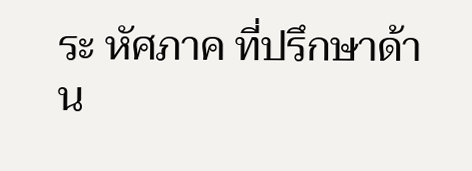ระ หัศภาค ที่ปรึกษาด้าน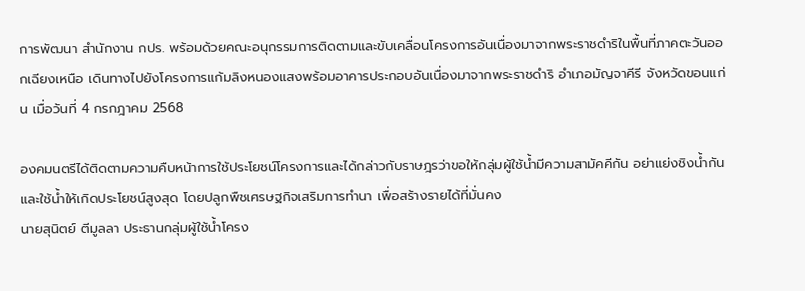การพัฒนา สำนักงาน กปร. พร้อมด้วยคณะอนุกรรมการติดตามและขับเคลื่อนโครงการอันเนื่องมาจากพระราชดำริในพื้นที่ภาคตะวันออกเฉียงเหนือ เดินทางไปยังโครงการแก้มลิงหนองแสงพร้อมอาคารประกอบอันเนื่องมาจากพระราชดำริ อำเภอมัญจาคีรี จังหวัดขอนแก่น เมื่อวันที่ 4 กรกฎาคม 2568

องคมนตรีได้ติดตามความคืบหน้าการใช้ประโยชน์โครงการและได้กล่าวกับราษฎรว่าขอให้กลุ่มผู้ใช้น้ำมีความสามัคคีกัน อย่าแย่งชิงน้ำกัน และใช้น้ำให้เกิดประโยชน์สูงสุด โดยปลูกพืชเศรษฐกิจเสริมการทำนา เพื่อสร้างรายได้ที่มั่นคง
นายสุนิตย์ ตีมูลลา ประธานกลุ่มผู้ใช้น้ำโครง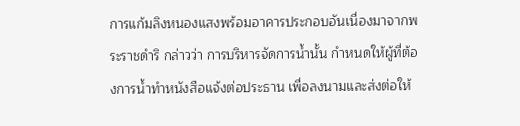การแก้มลิงหนองแสงพร้อมอาคารประกอบอันเนื่องมาจากพระราชดำริ กล่าวว่า การบริหารจัดการน้ำนั้น กำหนดให้ผู้ที่ต้องการน้ำทำหนังสือแจ้งต่อประธาน เพื่อลงนามและส่งต่อให้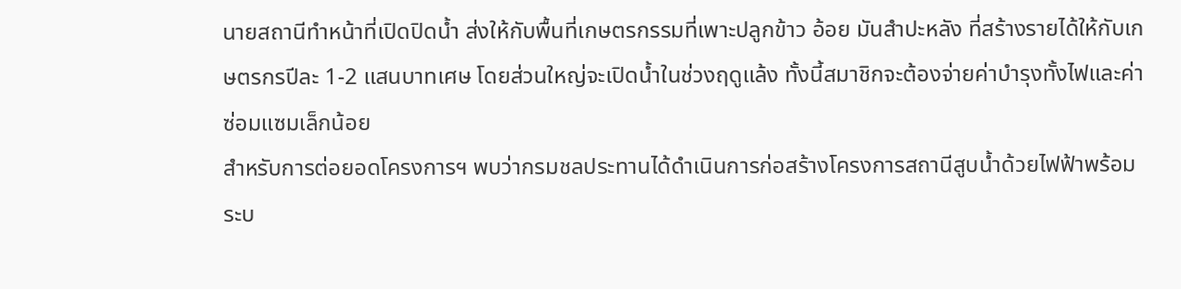นายสถานีทำหน้าที่เปิดปิดน้ำ ส่งให้กับพื้นที่เกษตรกรรมที่เพาะปลูกข้าว อ้อย มันสำปะหลัง ที่สร้างรายได้ให้กับเกษตรกรปีละ 1-2 แสนบาทเศษ โดยส่วนใหญ่จะเปิดน้ำในช่วงฤดูแล้ง ทั้งนี้สมาชิกจะต้องจ่ายค่าบำรุงทั้งไฟและค่าซ่อมแซมเล็กน้อย
สำหรับการต่อยอดโครงการฯ พบว่ากรมชลประทานได้ดำเนินการก่อสร้างโครงการสถานีสูบน้ำด้วยไฟฟ้าพร้อมระบ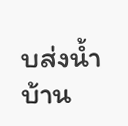บส่งน้ำบ้าน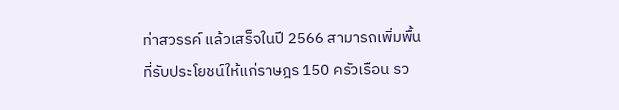ท่าสวรรค์ แล้วเสร็จในปี 2566 สามารถเพิ่มพื้นที่รับประโยชน์ให้แก่ราษฎร 150 ครัวเรือน รว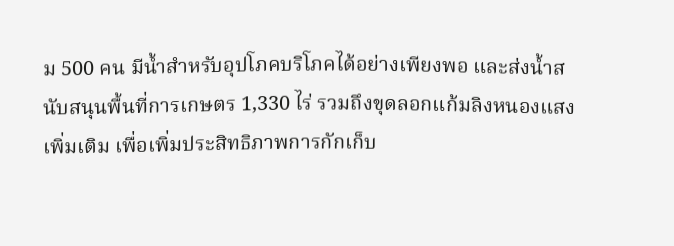ม 500 คน มีน้ำสำหรับอุปโภคบริโภคได้อย่างเพียงพอ และส่งน้ำสนับสนุนพื้นที่การเกษตร 1,330 ไร่ รวมถึงขุดลอกแก้มลิงหนองแสงเพิ่มเติม เพื่อเพิ่มประสิทธิภาพการกักเก็บ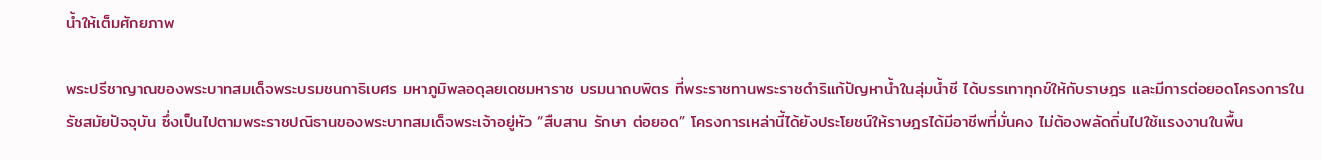น้ำให้เต็มศักยภาพ

พระปรีชาญาณของพระบาทสมเด็จพระบรมชนกาธิเบศร มหาภูมิพลอดุลยเดชมหาราช บรมนาถบพิตร ที่พระราชทานพระราชดำริแก้ปัญหาน้ำในลุ่มน้ำชี ได้บรรเทาทุกข์ให้กับราษฎร และมีการต่อยอดโครงการในรัชสมัยปัจจุบัน ซึ่งเป็นไปตามพระราชปณิธานของพระบาทสมเด็จพระเจ้าอยู่หัว “สืบสาน รักษา ต่อยอด” โครงการเหล่านี้ได้ยังประโยชน์ให้ราษฎรได้มีอาชีพที่มั่นคง ไม่ต้องพลัดถิ่นไปใช้แรงงานในพื้น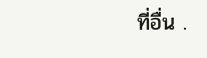ที่อื่น .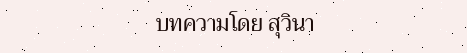บทความโดย สุวินา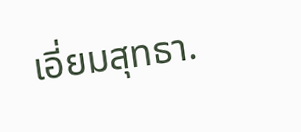เอี่ยมสุทธา.